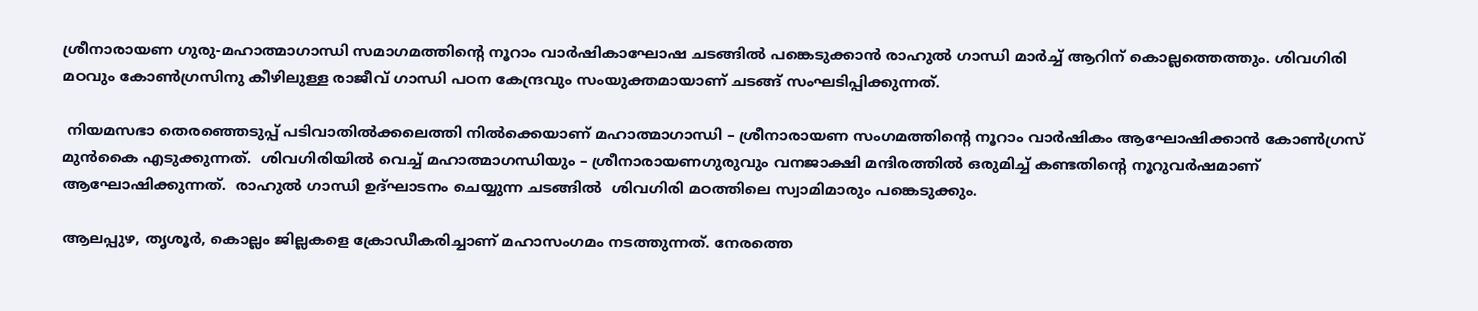ശ്രീനാരായണ ഗുരു-മഹാത്മാഗാന്ധി സമാഗമത്തിന്‍റെ നൂറാം വാര്‍ഷികാഘോഷ ചടങ്ങില്‍ പങ്കെടുക്കാന്‍ രാഹുല്‍ ഗാന്ധി മാര്‍ച്ച് ആറിന് കൊല്ലത്തെത്തും. ശിവഗിരി  മഠവും കോണ്‍ഗ്രസിനു കീഴിലുള്ള രാജീവ് ഗാന്ധി പഠന കേന്ദ്രവും സംയുക്തമായാണ് ചടങ്ങ് സംഘടിപ്പിക്കുന്നത്.

 നിയമസഭാ തെരഞ്ഞെടുപ്പ് പടിവാതില്‍ക്കലെത്തി നില്‍ക്കെയാണ് മഹാത്മാഗാന്ധി – ശ്രീനാരായണ സംഗമത്തിന്‍റെ നൂറാം വാര്‍ഷികം ആഘോഷിക്കാന്‍ കോണ്‍ഗ്രസ് മുന്‍കൈ എടുക്കുന്നത്.  ശിവഗിരിയില്‍ വെച്ച് മഹാത്മാഗന്ധിയും – ശ്രീനാരായണഗുരുവും വനജാക്ഷി മന്ദിരത്തില്‍ ഒരുമിച്ച് കണ്ടതിന്‍റെ നൂറുവര്‍ഷമാണ് ആഘോഷിക്കുന്നത്.  രാഹുല്‍ ഗാന്ധി ഉദ്ഘാടനം ചെയ്യുന്ന ചടങ്ങില്‍  ശിവഗിരി മഠത്തിലെ സ്വാമിമാരും പങ്കെടുക്കും.

ആലപ്പുഴ, തൃശൂര്‍, കൊല്ലം ജില്ലകളെ ക്രോഡീകരിച്ചാണ് മഹാസംഗമം നടത്തുന്നത്. നേരത്തെ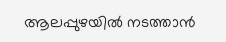ആലപ്പുഴയില്‍ നടത്താന്‍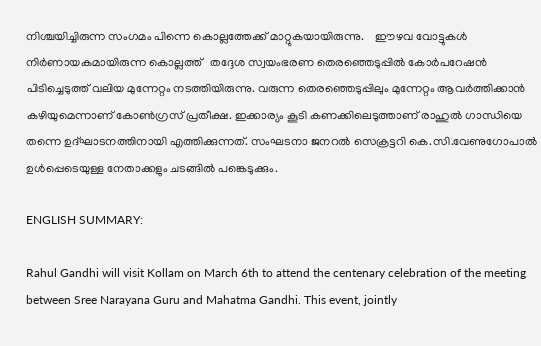നിശ്ചയിച്ചിരുന്ന സംഗമം പിന്നെ കൊല്ലത്തേക്ക് മാറ്റുകയായിരുന്നു.    ഈഴവ വോട്ടുകള്‍ നിര്‍ണായകമായിരുന്ന കൊല്ലത്ത്   തദ്ദേശ സ്വയംഭരണ തെരഞ്ഞെടുപ്പില്‍ കോര്‍പറേഷന്‍ പിടിച്ചെടുത്ത് വലിയ മുന്നേറ്റം നടത്തിയിരുന്നു. വരുന്ന തെരഞ്ഞെടുപ്പിലും മുന്നേറ്റം ആവര്‍ത്തിക്കാന്‍ കഴിയുമെന്നാണ് കോണ്‍ഗ്രസ് പ്രതീക്ഷ. ഇക്കാര്യം കൂടി കണക്കിലെടുത്താണ് രാഹുല്‍ ഗാന്ധിയെ തന്നെ ഉദ്ഘാടനത്തിനായി എത്തിക്കുന്നത്. സംഘടനാ ജനറല്‍ സെക്രട്ടറി കെ.സി.വേണുഗോപാല്‍ ഉള്‍പ്പെടെയുള്ള നേതാക്കളും ചടങ്ങില്‍ പങ്കെടുക്കും.

ENGLISH SUMMARY:

Rahul Gandhi will visit Kollam on March 6th to attend the centenary celebration of the meeting between Sree Narayana Guru and Mahatma Gandhi. This event, jointly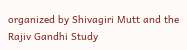organized by Shivagiri Mutt and the Rajiv Gandhi Study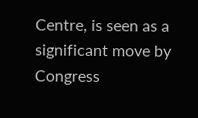Centre, is seen as a significant move by Congress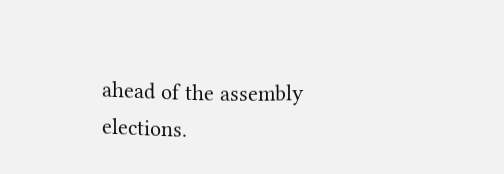ahead of the assembly elections.